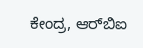ಕೇಂದ್ರ, ಆರ್‌ಬಿಐ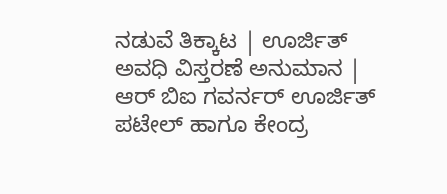ನಡುವೆ ತಿಕ್ಕಾಟ | ಊರ್ಜಿತ್ ಅವಧಿ ವಿಸ್ತರಣೆ ಅನುಮಾನ | ಆರ್ ಬಿಐ ಗವರ್ನರ್ ಊರ್ಜಿತ್ ಪಟೇಲ್ ಹಾಗೂ ಕೇಂದ್ರ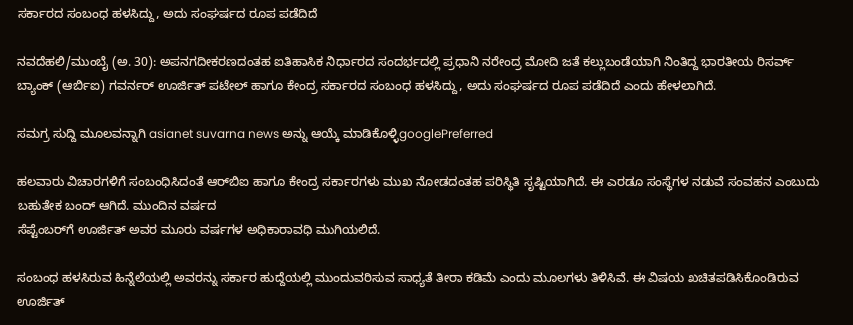ಸರ್ಕಾರದ ಸಂಬಂಧ ಹಳಸಿದ್ದು, ಅದು ಸಂಘರ್ಷದ ರೂಪ ಪಡೆದಿದೆ

ನವದೆಹಲಿ/ಮುಂಬೈ (ಅ. 30): ಅಪನಗದೀಕರಣದಂತಹ ಐತಿಹಾಸಿಕ ನಿರ್ಧಾರದ ಸಂದರ್ಭದಲ್ಲಿ ಪ್ರಧಾನಿ ನರೇಂದ್ರ ಮೋದಿ ಜತೆ ಕಲ್ಲುಬಂಡೆಯಾಗಿ ನಿಂತಿದ್ದ ಭಾರತೀಯ ರಿಸರ್ವ್ ಬ್ಯಾಂಕ್ (ಆರ್ಬಿಐ) ಗವರ್ನರ್ ಊರ್ಜಿತ್ ಪಟೇಲ್ ಹಾಗೂ ಕೇಂದ್ರ ಸರ್ಕಾರದ ಸಂಬಂಧ ಹಳಸಿದ್ದು, ಅದು ಸಂಘರ್ಷದ ರೂಪ ಪಡೆದಿದೆ ಎಂದು ಹೇಳಲಾಗಿದೆ.

ಸಮಗ್ರ ಸುದ್ದಿ ಮೂಲವನ್ನಾಗಿ asianet suvarna news ಅನ್ನು ಆಯ್ಕೆ ಮಾಡಿಕೊಳ್ಳಿgooglePreferred

ಹಲವಾರು ವಿಚಾರಗಳಿಗೆ ಸಂಬಂಧಿಸಿದಂತೆ ಆರ್‌ಬಿಐ ಹಾಗೂ ಕೇಂದ್ರ ಸರ್ಕಾರಗಳು ಮುಖ ನೋಡದಂತಹ ಪರಿಸ್ಥಿತಿ ಸೃಷ್ಟಿಯಾಗಿದೆ. ಈ ಎರಡೂ ಸಂಸ್ಥೆಗಳ ನಡುವೆ ಸಂವಹನ ಎಂಬುದು ಬಹುತೇಕ ಬಂದ್ ಆಗಿದೆ. ಮುಂದಿನ ವರ್ಷದ
ಸೆಪ್ಟೆಂಬರ್‌ಗೆ ಊರ್ಜಿತ್ ಅವರ ಮೂರು ವರ್ಷಗಳ ಅಧಿಕಾರಾವಧಿ ಮುಗಿಯಲಿದೆ.

ಸಂಬಂಧ ಹಳಸಿರುವ ಹಿನ್ನೆಲೆಯಲ್ಲಿ ಅವರನ್ನು ಸರ್ಕಾರ ಹುದ್ದೆಯಲ್ಲಿ ಮುಂದುವರಿಸುವ ಸಾಧ್ಯತೆ ತೀರಾ ಕಡಿಮೆ ಎಂದು ಮೂಲಗಳು ತಿಳಿಸಿವೆ. ಈ ವಿಷಯ ಖಚಿತಪಡಿಸಿಕೊಂಡಿರುವ ಊರ್ಜಿತ್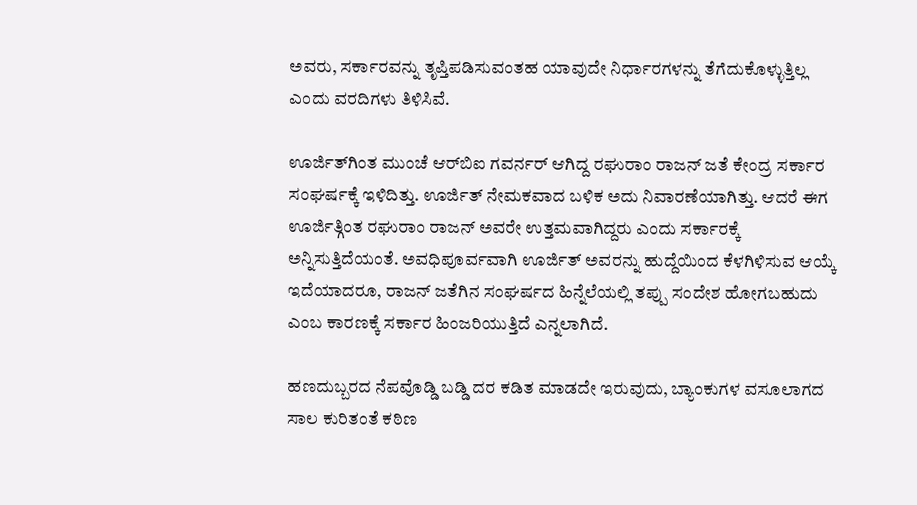ಅವರು, ಸರ್ಕಾರವನ್ನು ತೃಪ್ತಿಪಡಿಸುವಂತಹ ಯಾವುದೇ ನಿರ್ಧಾರಗಳನ್ನು ತೆಗೆದುಕೊಳ್ಳುತ್ತಿಲ್ಲ ಎಂದು ವರದಿಗಳು ತಿಳಿಸಿವೆ.

ಊರ್ಜಿತ್‌ಗಿಂತ ಮುಂಚೆ ಆರ್‌ಬಿಐ ಗವರ್ನರ್ ಆಗಿದ್ದ ರಘುರಾಂ ರಾಜನ್ ಜತೆ ಕೇಂದ್ರ ಸರ್ಕಾರ ಸಂಘರ್ಷಕ್ಕೆ ಇಳಿದಿತ್ತು. ಊರ್ಜಿತ್ ನೇಮಕವಾದ ಬಳಿಕ ಅದು ನಿವಾರಣೆಯಾಗಿತ್ತು. ಆದರೆ ಈಗ ಊರ್ಜಿತ್ಗಿಂತ ರಘುರಾಂ ರಾಜನ್ ಅವರೇ ಉತ್ತಮವಾಗಿದ್ದರು ಎಂದು ಸರ್ಕಾರಕ್ಕೆ ಅನ್ನಿಸುತ್ತಿದೆಯಂತೆ. ಅವಧಿಪೂರ್ವವಾಗಿ ಊರ್ಜಿತ್ ಅವರನ್ನು ಹುದ್ದೆಯಿಂದ ಕೆಳಗಿಳಿಸುವ ಆಯ್ಕೆ ಇದೆಯಾದರೂ, ರಾಜನ್ ಜತೆಗಿನ ಸಂಘರ್ಷದ ಹಿನ್ನೆಲೆಯಲ್ಲಿ ತಪ್ಪು ಸಂದೇಶ ಹೋಗಬಹುದು ಎಂಬ ಕಾರಣಕ್ಕೆ ಸರ್ಕಾರ ಹಿಂಜರಿಯುತ್ತಿದೆ ಎನ್ನಲಾಗಿದೆ.

ಹಣದುಬ್ಬರದ ನೆಪವೊಡ್ಡಿ ಬಡ್ಡಿ ದರ ಕಡಿತ ಮಾಡದೇ ಇರುವುದು, ಬ್ಯಾಂಕುಗಳ ವಸೂಲಾಗದ ಸಾಲ ಕುರಿತಂತೆ ಕಠಿಣ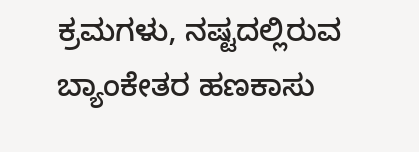ಕ್ರಮಗಳು, ನಷ್ಟದಲ್ಲಿರುವ ಬ್ಯಾಂಕೇತರ ಹಣಕಾಸು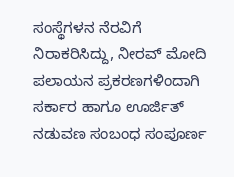ಸಂಸ್ಥೆಗಳನ ನೆರವಿಗೆ ನಿರಾಕರಿಸಿದ್ದು, ನೀರವ್ ಮೋದಿ ಪಲಾಯನ ಪ್ರಕರಣಗಳಿಂದಾಗಿ ಸರ್ಕಾರ ಹಾಗೂ ಊರ್ಜಿತ್ ನಡುವಣ ಸಂಬಂಧ ಸಂಪೂರ್ಣ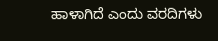ಹಾಳಾಗಿದೆ ಎಂದು ವರದಿಗಳು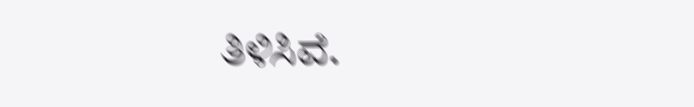ತಿಳಿಸಿವೆ.